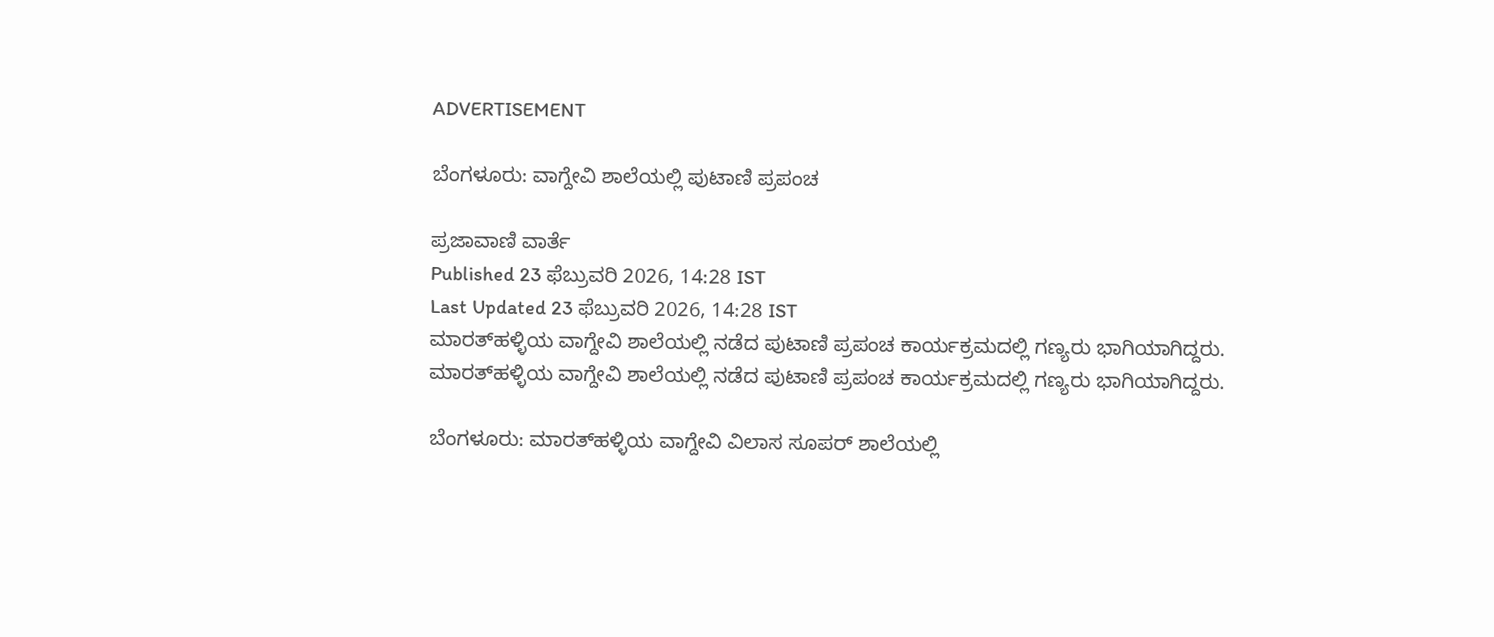ADVERTISEMENT

ಬೆಂಗಳೂರು: ವಾಗ್ದೇವಿ ಶಾಲೆಯಲ್ಲಿ ಪುಟಾಣಿ ಪ್ರಪಂಚ

ಪ್ರಜಾವಾಣಿ ವಾರ್ತೆ
Published 23 ಫೆಬ್ರುವರಿ 2026, 14:28 IST
Last Updated 23 ಫೆಬ್ರುವರಿ 2026, 14:28 IST
ಮಾರತ್‌ಹಳ್ಳಿಯ ವಾಗ್ದೇವಿ ಶಾಲೆಯಲ್ಲಿ ನಡೆದ ಪುಟಾಣಿ ಪ್ರಪಂಚ ಕಾರ್ಯಕ್ರಮದಲ್ಲಿ ಗಣ್ಯರು ಭಾಗಿಯಾಗಿದ್ದರು.
ಮಾರತ್‌ಹಳ್ಳಿಯ ವಾಗ್ದೇವಿ ಶಾಲೆಯಲ್ಲಿ ನಡೆದ ಪುಟಾಣಿ ಪ್ರಪಂಚ ಕಾರ್ಯಕ್ರಮದಲ್ಲಿ ಗಣ್ಯರು ಭಾಗಿಯಾಗಿದ್ದರು.

ಬೆಂಗಳೂರು: ಮಾರತ್‌ಹಳ್ಳಿಯ ವಾಗ್ದೇವಿ ವಿಲಾಸ ಸೂಪರ್ ಶಾಲೆಯಲ್ಲಿ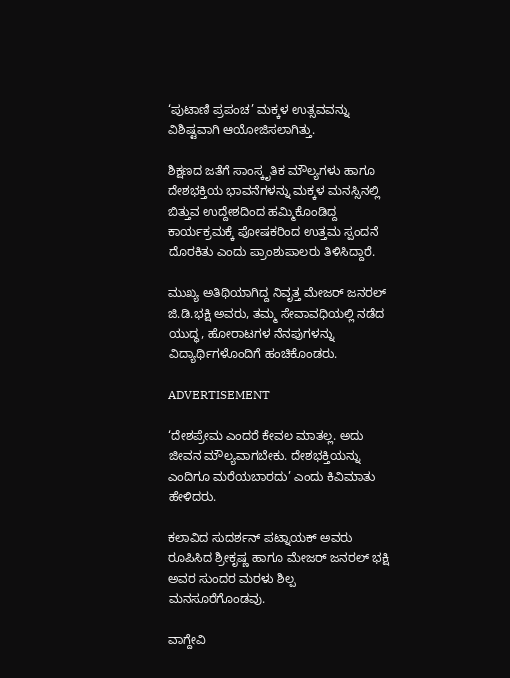‘ಪುಟಾಣಿ ಪ್ರಪಂಚ’ ಮಕ್ಕಳ ಉತ್ಸವವನ್ನು ವಿಶಿಷ್ಟವಾಗಿ ಆಯೋಜಿಸಲಾಗಿತ್ತು.

ಶಿಕ್ಷಣದ ಜತೆಗೆ ಸಾಂಸ್ಕೃತಿಕ ಮೌಲ್ಯಗಳು ಹಾಗೂ ದೇಶಭಕ್ತಿಯ ಭಾವನೆಗಳನ್ನು ಮಕ್ಕಳ ಮನಸ್ಸಿನಲ್ಲಿ ಬಿತ್ತುವ ಉದ್ದೇಶದಿಂದ ಹಮ್ಮಿಕೊಂಡಿದ್ದ ಕಾರ್ಯಕ್ರಮಕ್ಕೆ ಪೋಷಕರಿಂದ ಉತ್ತಮ ಸ್ಪಂದನೆ ದೊರಕಿತು ಎಂದು ಪ್ರಾಂಶುಪಾಲರು ತಿಳಿಸಿದ್ದಾರೆ.

ಮುಖ್ಯ ಅತಿಥಿಯಾಗಿದ್ದ ನಿವೃತ್ತ ಮೇಜರ್ ಜನರಲ್ ಜಿ.ಡಿ.ಭಕ್ಷಿ ಅವರು, ತಮ್ಮ ಸೇವಾವಧಿಯಲ್ಲಿ ನಡೆದ ಯುದ್ಧ, ಹೋರಾಟಗಳ ನೆನಪುಗಳನ್ನು ವಿದ್ಯಾರ್ಥಿಗಳೊಂದಿಗೆ ಹಂಚಿಕೊಂಡರು.

ADVERTISEMENT

‘ದೇಶಪ್ರೇಮ ಎಂದರೆ ಕೇವಲ ಮಾತಲ್ಲ. ಅದು ಜೀವನ ಮೌಲ್ಯವಾಗಬೇಕು. ದೇಶಭಕ್ತಿಯನ್ನು ಎಂದಿಗೂ ಮರೆಯಬಾರದು’ ಎಂದು ಕಿವಿಮಾತು ಹೇಳಿದರು.

ಕಲಾವಿದ ಸುದರ್ಶನ್ ಪಟ್ನಾಯಕ್ ಅವರು ರೂಪಿಸಿದ ಶ್ರೀಕೃಷ್ಣ ಹಾಗೂ ಮೇಜರ್ ಜನರಲ್ ಭಕ್ಷಿ ಅವರ ಸುಂದರ ಮರಳು ಶಿಲ್ಪ ಮನಸೂರೆಗೊಂಡವು.

ವಾಗ್ದೇವಿ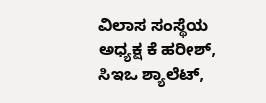ವಿಲಾಸ ಸಂಸ್ಥೆಯ ಅಧ್ಯಕ್ಷ ಕೆ ಹರೀಶ್, ಸಿಇಒ ಶ್ಯಾಲೆಟ್,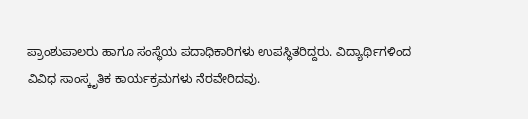ಪ್ರಾಂಶುಪಾಲರು ಹಾಗೂ ಸಂಸ್ಥೆಯ ಪದಾಧಿಕಾರಿಗಳು ಉಪಸ್ಥಿತರಿದ್ದರು. ವಿದ್ಯಾರ್ಥಿಗಳಿಂದ ವಿವಿಧ ಸಾಂಸ್ಕೃತಿಕ ಕಾರ್ಯಕ್ರಮಗಳು ನೆರವೇರಿದವು.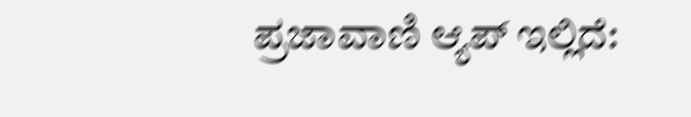ಪ್ರಜಾವಾಣಿ ಆ್ಯಪ್ ಇಲ್ಲಿದೆ: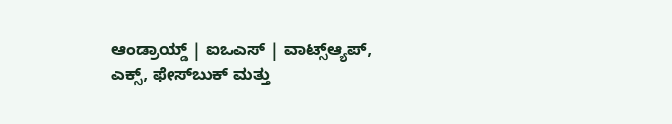ಆಂಡ್ರಾಯ್ಡ್ | ಐಒಎಸ್ | ವಾಟ್ಸ್ಆ್ಯಪ್, ಎಕ್ಸ್, ಫೇಸ್‌ಬುಕ್ ಮತ್ತು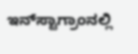ಇನ್‌ಸ್ಟಾಗ್ರಾಂನಲ್ಲಿ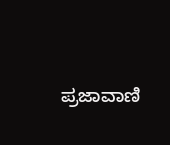ಪ್ರಜಾವಾಣಿ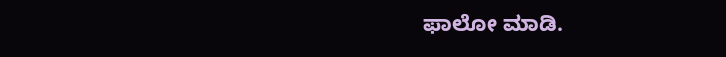ಫಾಲೋ ಮಾಡಿ.